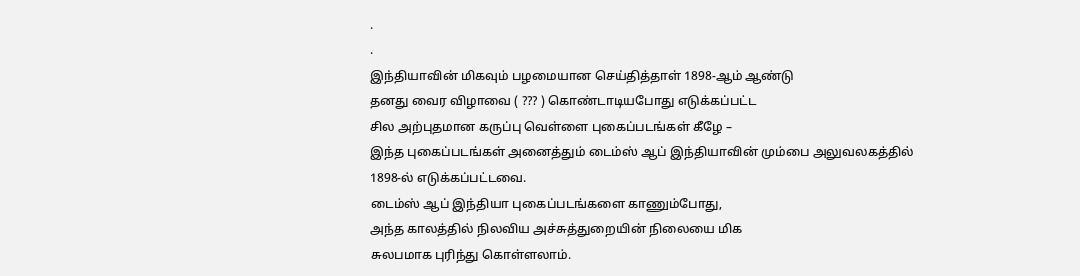.
.
இந்தியாவின் மிகவும் பழமையான செய்தித்தாள் 1898-ஆம் ஆண்டு
தனது வைர விழாவை ( ??? ) கொண்டாடியபோது எடுக்கப்பட்ட
சில அற்புதமான கருப்பு வெள்ளை புகைப்படங்கள் கீழே –
இந்த புகைப்படங்கள் அனைத்தும் டைம்ஸ் ஆப் இந்தியாவின் மும்பை அலுவலகத்தில் 1898-ல் எடுக்கப்பட்டவை.
டைம்ஸ் ஆப் இந்தியா புகைப்படங்களை காணும்போது,
அந்த காலத்தில் நிலவிய அச்சுத்துறையின் நிலையை மிக
சுலபமாக புரிந்து கொள்ளலாம்.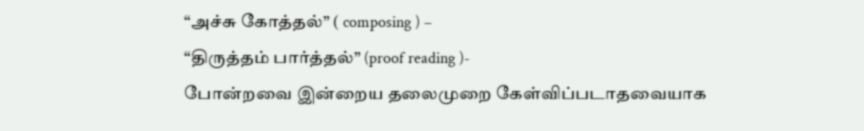“அச்சு கோத்தல்” ( composing ) –
“திருத்தம் பார்த்தல்” (proof reading )-
போன்றவை இன்றைய தலைமுறை கேள்விப்படாதவையாக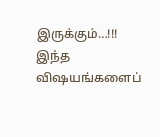இருக்கும்…!!!
இந்த விஷயங்களைப்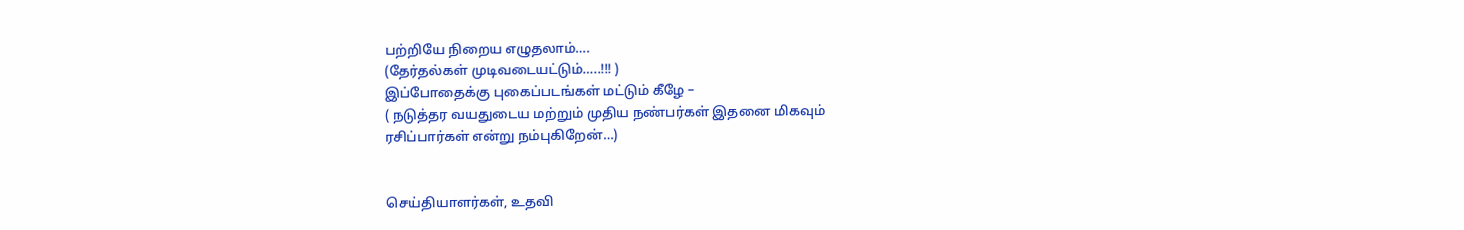பற்றியே நிறைய எழுதலாம்….
(தேர்தல்கள் முடிவடையட்டும்…..!!! )
இப்போதைக்கு புகைப்படங்கள் மட்டும் கீழே –
( நடுத்தர வயதுடைய மற்றும் முதிய நண்பர்கள் இதனை மிகவும்
ரசிப்பார்கள் என்று நம்புகிறேன்…)


செய்தியாளர்கள், உதவி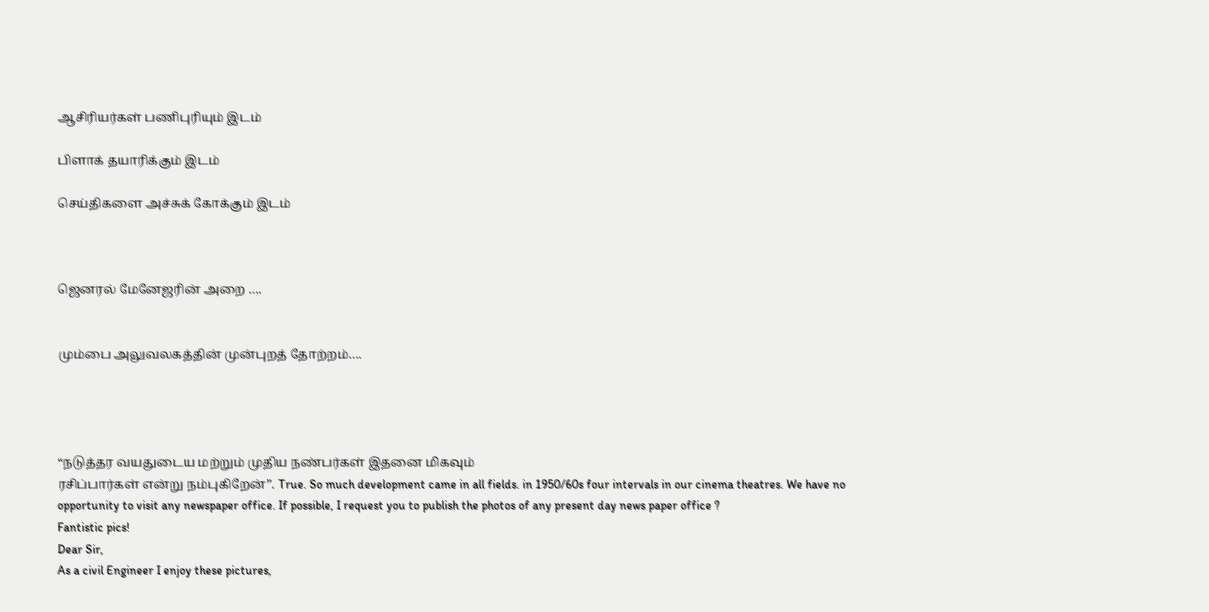ஆசிரியர்கள் பணிபுரியும் இடம்

பிளாக் தயாரிக்கும் இடம்

செய்திகளை அச்சுக் கோக்கும் இடம்



ஜெனரல் மேனேஜரின் அறை ….


மும்பை அலுவலகத்தின் முன்புறத் தோற்றம்….




“நடுத்தர வயதுடைய மற்றும் முதிய நண்பர்கள் இதனை மிகவும்
ரசிப்பார்கள் என்று நம்புகிறேன்”. True. So much development came in all fields. in 1950/60s four intervals in our cinema theatres. We have no opportunity to visit any newspaper office. If possible, I request you to publish the photos of any present day news paper office ?
Fantistic pics!
Dear Sir,
As a civil Engineer I enjoy these pictures,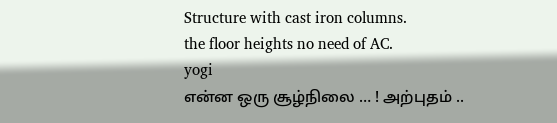Structure with cast iron columns.
the floor heights no need of AC.
yogi
என்ன ஒரு சூழ்நிலை … ! அற்புதம் ..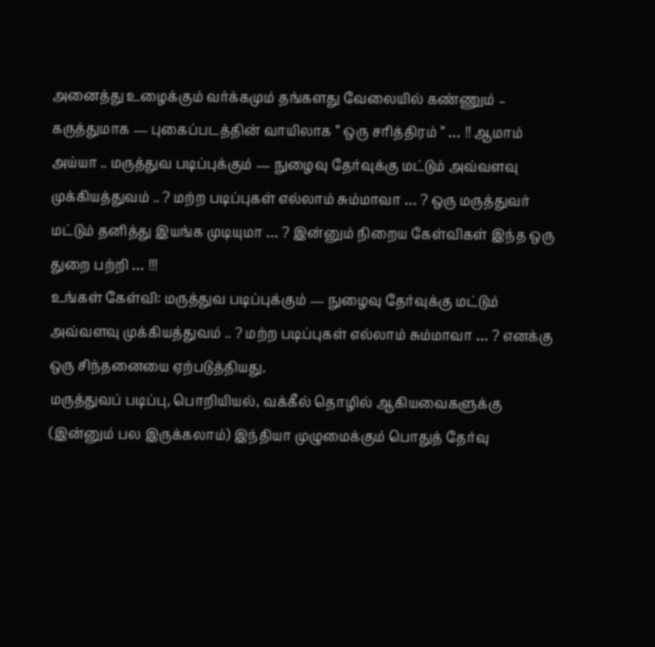அனைத்து உழைக்கும் வர்க்கமும் தங்களது வேலையில் கண்ணும் – கருத்துமாக — புகைப்படத்தின் வாயிலாக ” ஒரு சரித்திரம் ” … !! ஆமாம் அய்யா .. மருத்துவ படிப்புக்கும் — நுழைவு தேர்வுக்கு மட்டும் அவ்வளவு முக்கியத்துவம் .. ? மற்ற படிப்புகள் எல்லாம் சும்மாவா … ? ஒரு மருத்துவர் மட்டும் தனித்து இயங்க முடியுமா … ? இன்னும் நிறைய கேள்விகள் இந்த ஒரு துறை பற்றி … !!!
உங்கள் கேள்வி: மருத்துவ படிப்புக்கும் — நுழைவு தேர்வுக்கு மட்டும் அவ்வளவு முக்கியத்துவம் .. ? மற்ற படிப்புகள் எல்லாம் சும்மாவா … ? எனக்கு ஒரு சிந்தனையை ஏற்படுத்தியது.
மருத்துவப் படிப்பு, பொறியியல், வக்கீல் தொழில் ஆகியவைகளுக்கு (இன்னும் பல இருக்கலாம்) இந்தியா முழுமைக்கும் பொதுத் தேர்வு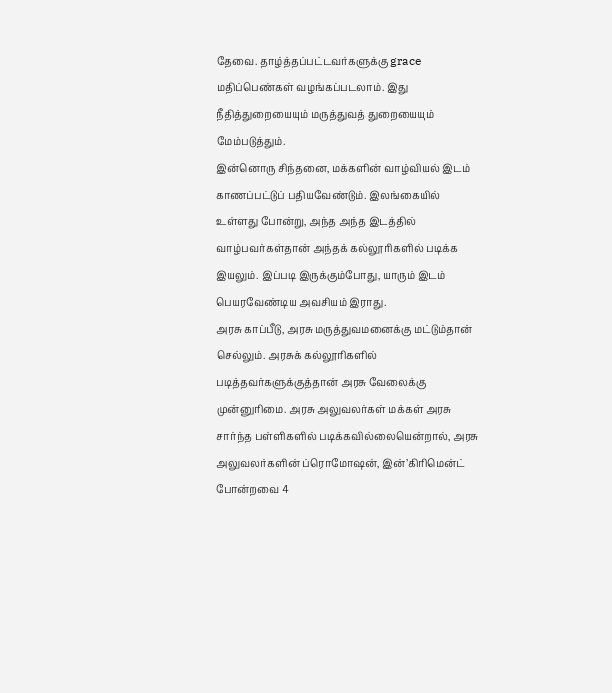தேவை. தாழ்த்தப்பட்டவர்களுக்கு grace மதிப்பெண்கள் வழங்கப்படலாம். இது நீதித்துறையையும் மருத்துவத் துறையையும் மேம்படுத்தும்.
இன்னொரு சிந்தனை, மக்களின் வாழ்வியல் இடம் காணப்பட்டுப் பதியவேண்டும். இலங்கையில் உள்ளது போன்று, அந்த அந்த இடத்தில் வாழ்பவர்கள்தான் அந்தக் கல்லூரிகளில் படிக்க இயலும். இப்படி இருக்கும்போது, யாரும் இடம் பெயரவேண்டிய அவசியம் இராது.
அரசு காப்பீடு, அரசு மருத்துவமனைக்கு மட்டும்தான் செல்லும். அரசுக் கல்லூரிகளில் படித்தவர்களுக்குத்தான் அரசு வேலைக்கு முன்னுரிமை. அரசு அலுவலர்கள் மக்கள் அரசு சார்ந்த பள்ளிகளில் படிக்கவில்லையென்றால், அரசு அலுவலர்களின் ப்ரொமோஷன், இன்’கிரிமென்ட் போன்றவை 4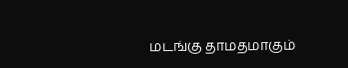மடங்கு தாமதமாகும்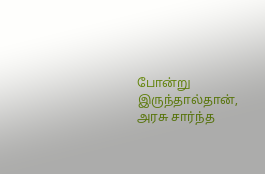போன்று இருந்தால்தான், அரசு சார்ந்த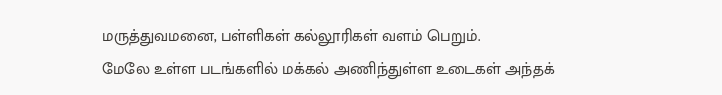மருத்துவமனை, பள்ளிகள் கல்லூரிகள் வளம் பெறும்.
மேலே உள்ள படங்களில் மக்கல் அணிந்துள்ள உடைகள் அந்தக்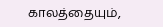காலத்தையும்,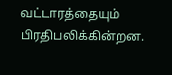வட்டாரத்தையும் பிரதிபலிக்கின்றன.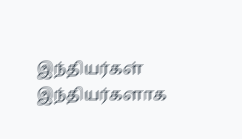இந்தியர்கள் இந்தியர்களாக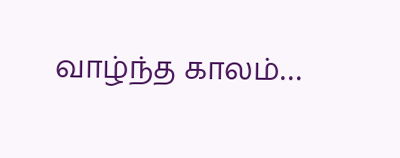வாழ்ந்த காலம்…